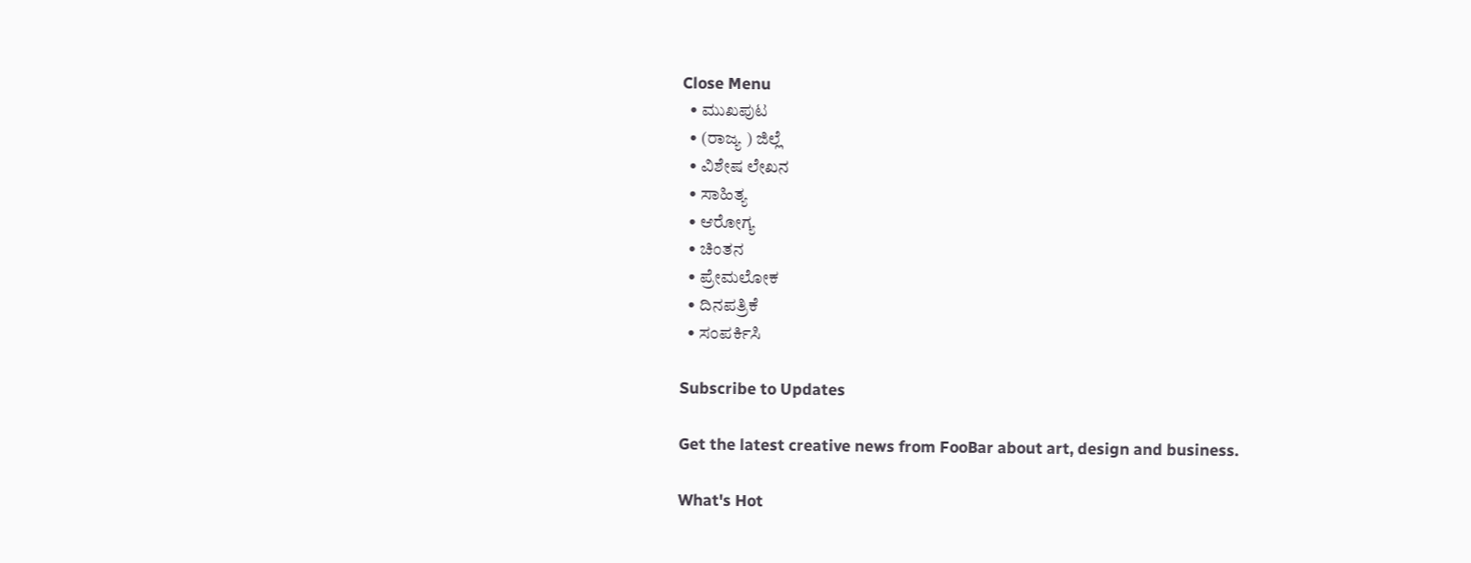Close Menu
  • ಮುಖಪುಟ
  • (ರಾಜ್ಯ ) ಜಿಲ್ಲೆ
  • ವಿಶೇಷ ಲೇಖನ
  • ಸಾಹಿತ್ಯ
  • ಆರೋಗ್ಯ
  • ಚಿಂತನ
  • ಪ್ರೇಮಲೋಕ
  • ದಿನಪತ್ರಿಕೆ
  • ಸಂಪರ್ಕಿಸಿ

Subscribe to Updates

Get the latest creative news from FooBar about art, design and business.

What's Hot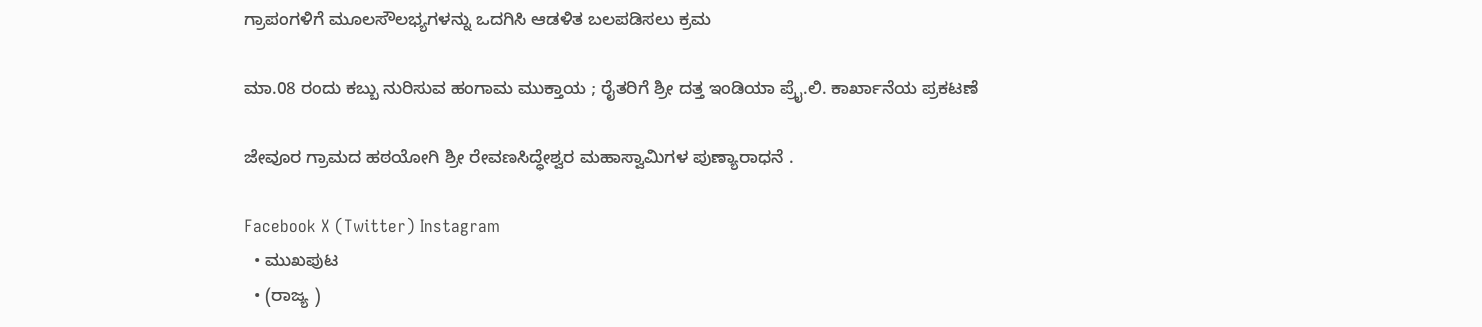ಗ್ರಾಪಂಗಳಿಗೆ ಮೂಲಸೌಲಭ್ಯಗಳನ್ನು ಒದಗಿಸಿ ಆಡಳಿತ ಬಲಪಡಿಸಲು ಕ್ರಮ

ಮಾ.08 ರಂದು ಕಬ್ಬು ನುರಿಸುವ ಹಂಗಾಮ ಮುಕ್ತಾಯ ; ರೈತರಿಗೆ ಶ್ರೀ ದತ್ತ ಇಂಡಿಯಾ ಪ್ರೈ.ಲಿ. ಕಾರ್ಖಾನೆಯ ಪ್ರಕಟಣೆ

ಜೇವೂರ ಗ್ರಾಮದ ಹಠಯೋಗಿ ಶ್ರೀ ರೇವಣಸಿದ್ಧೇಶ್ವರ ಮಹಾಸ್ವಾಮಿಗಳ ಪುಣ್ಯಾರಾಧನೆ .

Facebook X (Twitter) Instagram
  • ಮುಖಪುಟ
  • (ರಾಜ್ಯ )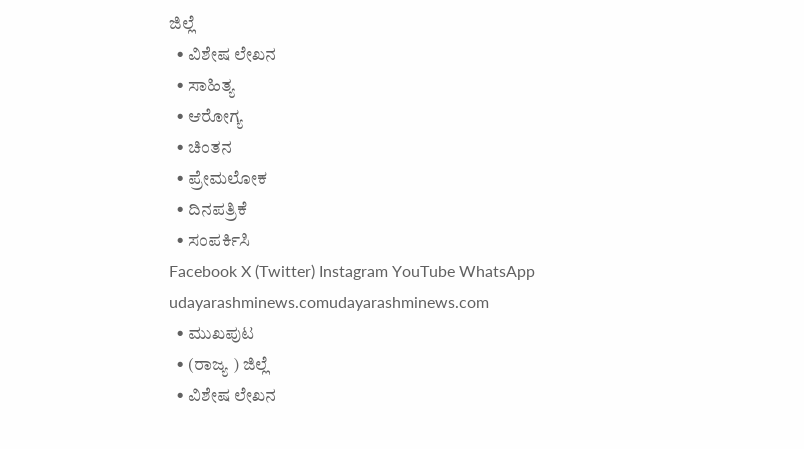ಜಿಲ್ಲೆ
  • ವಿಶೇಷ ಲೇಖನ
  • ಸಾಹಿತ್ಯ
  • ಆರೋಗ್ಯ
  • ಚಿಂತನ
  • ಪ್ರೇಮಲೋಕ
  • ದಿನಪತ್ರಿಕೆ
  • ಸಂಪರ್ಕಿಸಿ
Facebook X (Twitter) Instagram YouTube WhatsApp
udayarashminews.comudayarashminews.com
  • ಮುಖಪುಟ
  • (ರಾಜ್ಯ ) ಜಿಲ್ಲೆ
  • ವಿಶೇಷ ಲೇಖನ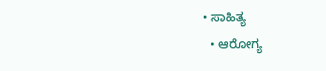• ಸಾಹಿತ್ಯ
  • ಆರೋಗ್ಯ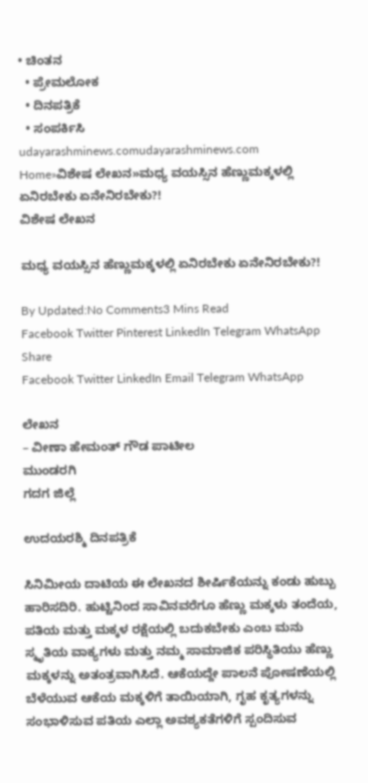• ಚಿಂತನ
  • ಪ್ರೇಮಲೋಕ
  • ದಿನಪತ್ರಿಕೆ
  • ಸಂಪರ್ಕಿಸಿ
udayarashminews.comudayarashminews.com
Home»ವಿಶೇಷ ಲೇಖನ»ಮಧ್ಯ ವಯಸ್ಸಿನ ಹೆಣ್ಣುಮಕ್ಕಳಲ್ಲಿ ಏನಿರಬೇಕು ಏನೇನಿರಬೇಕು?!
ವಿಶೇಷ ಲೇಖನ

ಮಧ್ಯ ವಯಸ್ಸಿನ ಹೆಣ್ಣುಮಕ್ಕಳಲ್ಲಿ ಏನಿರಬೇಕು ಏನೇನಿರಬೇಕು?!

By Updated:No Comments3 Mins Read
Facebook Twitter Pinterest LinkedIn Telegram WhatsApp
Share
Facebook Twitter LinkedIn Email Telegram WhatsApp

ಲೇಖನ
– ವೀಣಾ ಹೇಮಂತ್ ಗೌಡ ಪಾಟೀಲ
ಮುಂಡರಗಿ
ಗದಗ ಜಿಲ್ಲೆ

ಉದಯರಶ್ಮಿ ದಿನಪತ್ರಿಕೆ

ಸಿನಿಮೀಯ ದಾಟಿಯ ಈ ಲೇಖನದ ಶೀರ್ಷಿಕೆಯನ್ನು ಕಂಡು ಹುಬ್ಬು ಹಾರಿಸದಿರಿ. ಹುಟ್ಟಿನಿಂದ ಸಾವಿನವರೆಗೂ ಹೆಣ್ಣು ಮಕ್ಕಳು ತಂದೆಯ, ಪತಿಯ ಮತ್ತು ಮಕ್ಕಳ ರಕ್ಷೆಯಲ್ಲಿ ಬದುಕಬೇಕು ಎಂಬ ಮನು ಸ್ಮೃತಿಯ ವಾಕ್ಯಗಳು ಮತ್ತು ನಮ್ಮ ಸಾಮಾಜಿಕ ಪರಿಸ್ಥಿತಿಯು ಹೆಣ್ಣು ಮಕ್ಕಳನ್ನು ಅತಂತ್ರವಾಗಿಸಿದೆ. ಆಕೆಯದ್ದೇ ಪಾಲನೆ ಪೋಷಣೆಯಲ್ಲಿ ಬೆಳೆಯುವ ಆಕೆಯ ಮಕ್ಕಳಿಗೆ ತಾಯಿಯಾಗಿ, ಗೃಹ ಕೃತ್ಯಗಳನ್ನು ಸಂಭಾಳಿಸುವ ಪತಿಯ ಎಲ್ಲಾ ಅವಶ್ಯಕತೆಗಳಿಗೆ ಸ್ಪಂದಿಸುವ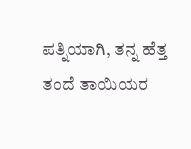ಪತ್ನಿಯಾಗಿ, ತನ್ನ ಹೆತ್ತ ತಂದೆ ತಾಯಿಯರ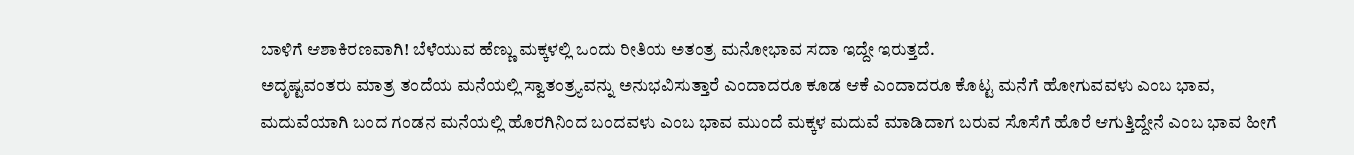ಬಾಳಿಗೆ ಆಶಾಕಿರಣವಾಗಿ! ಬೆಳೆಯುವ ಹೆಣ್ಣು ಮಕ್ಕಳಲ್ಲಿ ಒಂದು ರೀತಿಯ ಅತಂತ್ರ ಮನೋಭಾವ ಸದಾ ಇದ್ದೇ ಇರುತ್ತದೆ.
ಅದೃಷ್ಟವಂತರು ಮಾತ್ರ ತಂದೆಯ ಮನೆಯಲ್ಲಿ ಸ್ವಾತಂತ್ರ್ಯವನ್ನು ಅನುಭವಿಸುತ್ತಾರೆ ಎಂದಾದರೂ ಕೂಡ ಆಕೆ ಎಂದಾದರೂ ಕೊಟ್ಟ ಮನೆಗೆ ಹೋಗುವವಳು ಎಂಬ ಭಾವ, ಮದುವೆಯಾಗಿ ಬಂದ ಗಂಡನ ಮನೆಯಲ್ಲಿ ಹೊರಗಿನಿಂದ ಬಂದವಳು ಎಂಬ ಭಾವ ಮುಂದೆ ಮಕ್ಕಳ ಮದುವೆ ಮಾಡಿದಾಗ ಬರುವ ಸೊಸೆಗೆ ಹೊರೆ ಆಗುತ್ತಿದ್ದೇನೆ ಎಂಬ ಭಾವ ಹೀಗೆ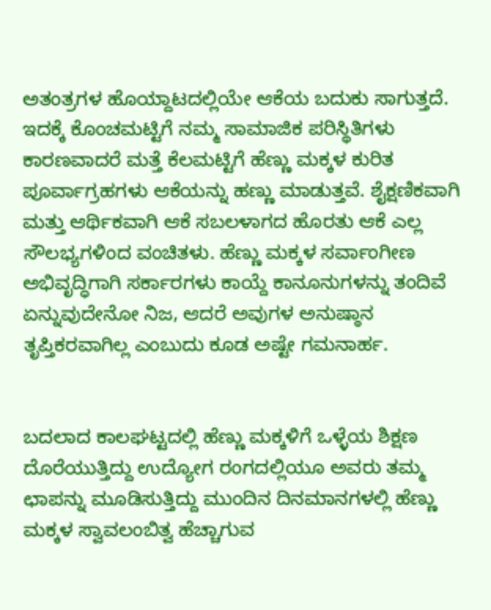ಅತಂತ್ರಗಳ ಹೊಯ್ದಾಟದಲ್ಲಿಯೇ ಆಕೆಯ ಬದುಕು ಸಾಗುತ್ತದೆ. ಇದಕ್ಕೆ ಕೊಂಚಮಟ್ಟಿಗೆ ನಮ್ಮ ಸಾಮಾಜಿಕ ಪರಿಸ್ಥಿತಿಗಳು ಕಾರಣವಾದರೆ ಮತ್ತೆ ಕೆಲಮಟ್ಟಿಗೆ ಹೆಣ್ಣು ಮಕ್ಕಳ ಕುರಿತ ಪೂರ್ವಾಗ್ರಹಗಳು ಆಕೆಯನ್ನು ಹಣ್ಣು ಮಾಡುತ್ತವೆ. ಶೈಕ್ಷಣಿಕವಾಗಿ ಮತ್ತು ಆರ್ಥಿಕವಾಗಿ ಆಕೆ ಸಬಲಳಾಗದ ಹೊರತು ಆಕೆ ಎಲ್ಲ ಸೌಲಭ್ಯಗಳಿಂದ ವಂಚಿತಳು. ಹೆಣ್ಣು ಮಕ್ಕಳ ಸರ್ವಾಂಗೀಣ ಅಭಿವೃದ್ಧಿಗಾಗಿ ಸರ್ಕಾರಗಳು ಕಾಯ್ದೆ ಕಾನೂನುಗಳನ್ನು ತಂದಿವೆ ಏನ್ನುವುದೇನೋ ನಿಜ, ಆದರೆ ಅವುಗಳ ಅನುಷ್ಠಾನ ತೃಪ್ತಿಕರವಾಗಿಲ್ಲ ಎಂಬುದು ಕೂಡ ಅಷ್ಟೇ ಗಮನಾರ್ಹ.


ಬದಲಾದ ಕಾಲಘಟ್ಟದಲ್ಲಿ ಹೆಣ್ಣು ಮಕ್ಕಳಿಗೆ ಒಳ್ಳೆಯ ಶಿಕ್ಷಣ ದೊರೆಯುತ್ತಿದ್ದು ಉದ್ಯೋಗ ರಂಗದಲ್ಲಿಯೂ ಅವರು ತಮ್ಮ ಛಾಪನ್ನು ಮೂಡಿಸುತ್ತಿದ್ದು ಮುಂದಿನ ದಿನಮಾನಗಳಲ್ಲಿ ಹೆಣ್ಣು ಮಕ್ಕಳ ಸ್ವಾವಲಂಬಿತ್ವ ಹೆಚ್ಚಾಗುವ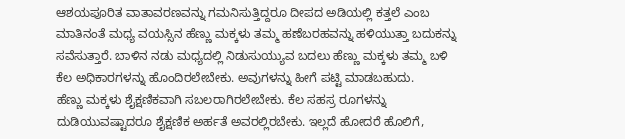ಆಶಯಪೂರಿತ ವಾತಾವರಣವನ್ನು ಗಮನಿಸುತ್ತಿದ್ದರೂ ದೀಪದ ಅಡಿಯಲ್ಲಿ ಕತ್ತಲೆ ಎಂಬ ಮಾತಿನಂತೆ ಮಧ್ಯ ವಯಸ್ಸಿನ ಹೆಣ್ಣು ಮಕ್ಕಳು ತಮ್ಮ ಹಣೆಬರಹವನ್ನು ಹಳಿಯುತ್ತಾ ಬದುಕನ್ನು ಸವೆಸುತ್ತಾರೆ. ಬಾಳಿನ ನಡು ಮಧ್ಯದಲ್ಲಿ ನಿಡುಸುಯ್ಯುವ ಬದಲು ಹೆಣ್ಣು ಮಕ್ಕಳು ತಮ್ಮ ಬಳಿ ಕೆಲ ಅಧಿಕಾರಗಳನ್ನು ಹೊಂದಿರಲೇಬೇಕು. ಅವುಗಳನ್ನು ಹೀಗೆ ಪಟ್ಟಿ ಮಾಡಬಹುದು.
ಹೆಣ್ಣು ಮಕ್ಕಳು ಶೈಕ್ಷಣಿಕವಾಗಿ ಸಬಲರಾಗಿರಲೇಬೇಕು. ಕೆಲ ಸಹಸ್ರ ರೂಗಳನ್ನು ದುಡಿಯುವಷ್ಟಾದರೂ ಶೈಕ್ಷಣಿಕ ಅರ್ಹತೆ ಅವರಲ್ಲಿರಬೇಕು. ಇಲ್ಲದೆ ಹೋದರೆ ಹೊಲಿಗೆ,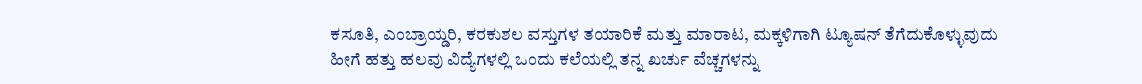ಕಸೂತಿ, ಎಂಬ್ರಾಯ್ಡರಿ, ಕರಕುಶಲ ವಸ್ತುಗಳ ತಯಾರಿಕೆ ಮತ್ತು ಮಾರಾಟ, ಮಕ್ಕಳಿಗಾಗಿ ಟ್ಯೂಷನ್ ತೆಗೆದುಕೊಳ್ಳುವುದು ಹೀಗೆ ಹತ್ತು ಹಲವು ವಿದ್ಯೆಗಳಲ್ಲಿ ಒಂದು ಕಲೆಯಲ್ಲಿ ತನ್ನ ಖರ್ಚು ವೆಚ್ಚಗಳನ್ನು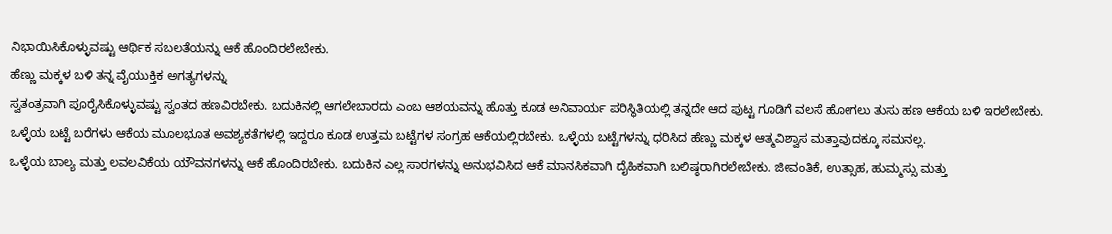ನಿಭಾಯಿಸಿಕೊಳ್ಳುವಷ್ಟು ಆರ್ಥಿಕ ಸಬಲತೆಯನ್ನು ಆಕೆ ಹೊಂದಿರಲೇಬೇಕು.
ಹೆಣ್ಣು ಮಕ್ಕಳ ಬಳಿ ತನ್ನ ವೈಯುಕ್ತಿಕ ಅಗತ್ಯಗಳನ್ನು
ಸ್ವತಂತ್ರವಾಗಿ ಪೂರೈಸಿಕೊಳ್ಳುವಷ್ಟು ಸ್ವಂತದ ಹಣವಿರಬೇಕು. ಬದುಕಿನಲ್ಲಿ ಆಗಲೇಬಾರದು ಎಂಬ ಆಶಯವನ್ನು ಹೊತ್ತು ಕೂಡ ಅನಿವಾರ್ಯ ಪರಿಸ್ಥಿತಿಯಲ್ಲಿ ತನ್ನದೇ ಆದ ಪುಟ್ಟ ಗೂಡಿಗೆ ವಲಸೆ ಹೋಗಲು ತುಸು ಹಣ ಆಕೆಯ ಬಳಿ ಇರಲೇಬೇಕು.
ಒಳ್ಳೆಯ ಬಟ್ಟೆ ಬರೆಗಳು ಆಕೆಯ ಮೂಲಭೂತ ಅವಶ್ಯಕತೆಗಳಲ್ಲಿ ಇದ್ದರೂ ಕೂಡ ಉತ್ತಮ ಬಟ್ಟೆಗಳ ಸಂಗ್ರಹ ಆಕೆಯಲ್ಲಿರಬೇಕು. ಒಳ್ಳೆಯ ಬಟ್ಟೆಗಳನ್ನು ಧರಿಸಿದ ಹೆಣ್ಣು ಮಕ್ಕಳ ಆತ್ಮವಿಶ್ವಾಸ ಮತ್ತಾವುದಕ್ಕೂ ಸಮನಲ್ಲ.
ಒಳ್ಳೆಯ ಬಾಲ್ಯ ಮತ್ತು ಲವಲವಿಕೆಯ ಯೌವನಗಳನ್ನು ಆಕೆ ಹೊಂದಿರಬೇಕು. ಬದುಕಿನ ಎಲ್ಲ ಸಾರಗಳನ್ನು ಅನುಭವಿಸಿದ ಆಕೆ ಮಾನಸಿಕವಾಗಿ ದೈಹಿಕವಾಗಿ ಬಲಿಷ್ಠರಾಗಿರಲೇಬೇಕು. ಜೀವಂತಿಕೆ, ಉತ್ಸಾಹ, ಹುಮ್ಮಸ್ಸು ಮತ್ತು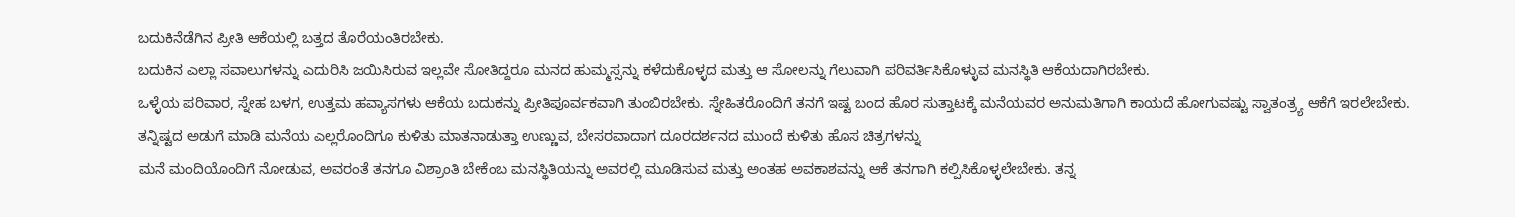ಬದುಕಿನೆಡೆಗಿನ ಪ್ರೀತಿ ಆಕೆಯಲ್ಲಿ ಬತ್ತದ ತೊರೆಯಂತಿರಬೇಕು.
ಬದುಕಿನ ಎಲ್ಲಾ ಸವಾಲುಗಳನ್ನು ಎದುರಿಸಿ ಜಯಿಸಿರುವ ಇಲ್ಲವೇ ಸೋತಿದ್ದರೂ ಮನದ ಹುಮ್ಮಸ್ಸನ್ನು ಕಳೆದುಕೊಳ್ಳದ ಮತ್ತು ಆ ಸೋಲನ್ನು ಗೆಲುವಾಗಿ ಪರಿವರ್ತಿಸಿಕೊಳ್ಳುವ ಮನಸ್ಥಿತಿ ಆಕೆಯದಾಗಿರಬೇಕು.
ಒಳ್ಳೆಯ ಪರಿವಾರ, ಸ್ನೇಹ ಬಳಗ, ಉತ್ತಮ ಹವ್ಯಾಸಗಳು ಆಕೆಯ ಬದುಕನ್ನು ಪ್ರೀತಿಪೂರ್ವಕವಾಗಿ ತುಂಬಿರಬೇಕು. ಸ್ನೇಹಿತರೊಂದಿಗೆ ತನಗೆ ಇಷ್ಟ ಬಂದ ಹೊರ ಸುತ್ತಾಟಕ್ಕೆ ಮನೆಯವರ ಅನುಮತಿಗಾಗಿ ಕಾಯದೆ ಹೋಗುವಷ್ಟು ಸ್ವಾತಂತ್ರ್ಯ ಆಕೆಗೆ ಇರಲೇಬೇಕು.
ತನ್ನಿಷ್ಟದ ಅಡುಗೆ ಮಾಡಿ ಮನೆಯ ಎಲ್ಲರೊಂದಿಗೂ ಕುಳಿತು ಮಾತನಾಡುತ್ತಾ ಉಣ್ಣುವ, ಬೇಸರವಾದಾಗ ದೂರದರ್ಶನದ ಮುಂದೆ ಕುಳಿತು ಹೊಸ ಚಿತ್ರಗಳನ್ನು
ಮನೆ ಮಂದಿಯೊಂದಿಗೆ ನೋಡುವ, ಅವರಂತೆ ತನಗೂ ವಿಶ್ರಾಂತಿ ಬೇಕೆಂಬ ಮನಸ್ಥಿತಿಯನ್ನು ಅವರಲ್ಲಿ ಮೂಡಿಸುವ ಮತ್ತು ಅಂತಹ ಅವಕಾಶವನ್ನು ಆಕೆ ತನಗಾಗಿ ಕಲ್ಪಿಸಿಕೊಳ್ಳಲೇಬೇಕು. ತನ್ನ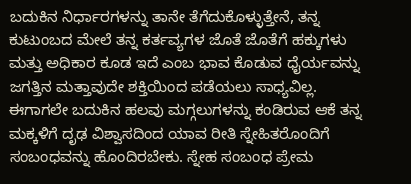ಬದುಕಿನ ನಿರ್ಧಾರಗಳನ್ನು ತಾನೇ ತೆಗೆದುಕೊಳ್ಳುತ್ತೇನೆ, ತನ್ನ ಕುಟುಂಬದ ಮೇಲೆ ತನ್ನ ಕರ್ತವ್ಯಗಳ ಜೊತೆ ಜೊತೆಗೆ ಹಕ್ಕುಗಳು ಮತ್ತು ಅಧಿಕಾರ ಕೂಡ ಇದೆ ಎಂಬ ಭಾವ ಕೊಡುವ ಧೈರ್ಯವನ್ನು ಜಗತ್ತಿನ ಮತ್ತಾವುದೇ ಶಕ್ತಿಯಿಂದ ಪಡೆಯಲು ಸಾಧ್ಯವಿಲ್ಲ.
ಈಗಾಗಲೇ ಬದುಕಿನ ಹಲವು ಮಗ್ಗಲುಗಳನ್ನು ಕಂಡಿರುವ ಆಕೆ ತನ್ನ ಮಕ್ಕಳಿಗೆ ದೃಢ ವಿಶ್ವಾಸದಿಂದ ಯಾವ ರೀತಿ ಸ್ನೇಹಿತರೊಂದಿಗೆ ಸಂಬಂಧವನ್ನು ಹೊಂದಿರಬೇಕು. ಸ್ನೇಹ ಸಂಬಂಧ ಪ್ರೇಮ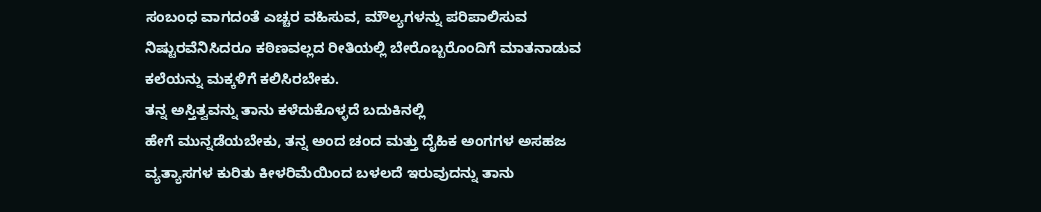ಸಂಬಂಧ ವಾಗದಂತೆ ಎಚ್ಚರ ವಹಿಸುವ, ಮೌಲ್ಯಗಳನ್ನು ಪರಿಪಾಲಿಸುವ ನಿಷ್ಟುರವೆನಿಸಿದರೂ ಕಠಿಣವಲ್ಲದ ರೀತಿಯಲ್ಲಿ ಬೇರೊಬ್ಬರೊಂದಿಗೆ ಮಾತನಾಡುವ ಕಲೆಯನ್ನು ಮಕ್ಕಳಿಗೆ ಕಲಿಸಿರಬೇಕು.
ತನ್ನ ಅಸ್ತಿತ್ವವನ್ನು ತಾನು ಕಳೆದುಕೊಳ್ಳದೆ ಬದುಕಿನಲ್ಲಿ
ಹೇಗೆ ಮುನ್ನಡೆಯಬೇಕು, ತನ್ನ ಅಂದ ಚಂದ ಮತ್ತು ದೈಹಿಕ ಅಂಗಗಳ ಅಸಹಜ ವ್ಯತ್ಯಾಸಗಳ ಕುರಿತು ಕೀಳರಿಮೆಯಿಂದ ಬಳಲದೆ ಇರುವುದನ್ನು ತಾನು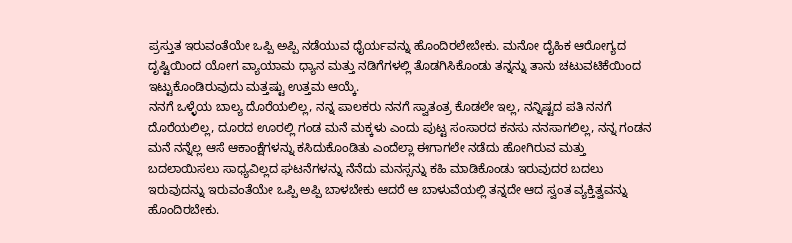ಪ್ರಸ್ತುತ ಇರುವಂತೆಯೇ ಒಪ್ಪಿ ಅಪ್ಪಿ ನಡೆಯುವ ಧೈರ್ಯವನ್ನು ಹೊಂದಿರಲೇಬೇಕು. ಮನೋ ದೈಹಿಕ ಆರೋಗ್ಯದ ದೃಷ್ಟಿಯಿಂದ ಯೋಗ ವ್ಯಾಯಾಮ ಧ್ಯಾನ ಮತ್ತು ನಡಿಗೆಗಳಲ್ಲಿ ತೊಡಗಿಸಿಕೊಂಡು ತನ್ನನ್ನು ತಾನು ಚಟುವಟಿಕೆಯಿಂದ ಇಟ್ಟುಕೊಂಡಿರುವುದು ಮತ್ತಷ್ಟು ಉತ್ತಮ ಆಯ್ಕೆ.
ನನಗೆ ಒಳ್ಳೆಯ ಬಾಲ್ಯ ದೊರೆಯಲಿಲ್ಲ, ನನ್ನ ಪಾಲಕರು ನನಗೆ ಸ್ವಾತಂತ್ರ ಕೊಡಲೇ ಇಲ್ಲ, ನನ್ನಿಷ್ಟದ ಪತಿ ನನಗೆ ದೊರೆಯಲಿಲ್ಲ, ದೂರದ ಊರಲ್ಲಿ ಗಂಡ ಮನೆ ಮಕ್ಕಳು ಎಂದು ಪುಟ್ಟ ಸಂಸಾರದ ಕನಸು ನನಸಾಗಲಿಲ್ಲ, ನನ್ನ ಗಂಡನ ಮನೆ ನನ್ನೆಲ್ಲ ಆಸೆ ಆಕಾಂಕ್ಷೆಗಳನ್ನು ಕಸಿದುಕೊಂಡಿತು ಎಂದೆಲ್ಲಾ ಈಗಾಗಲೇ ನಡೆದು ಹೋಗಿರುವ ಮತ್ತು ಬದಲಾಯಿಸಲು ಸಾಧ್ಯವಿಲ್ಲದ ಘಟನೆಗಳನ್ನು ನೆನೆದು ಮನಸ್ಸನ್ನು ಕಹಿ ಮಾಡಿಕೊಂಡು ಇರುವುದರ ಬದಲು ಇರುವುದನ್ನು ಇರುವಂತೆಯೇ ಒಪ್ಪಿ ಅಪ್ಪಿ ಬಾಳಬೇಕು ಆದರೆ ಆ ಬಾಳುವೆಯಲ್ಲಿ ತನ್ನದೇ ಆದ ಸ್ವಂತ ವ್ಯಕ್ತಿತ್ವವನ್ನು ಹೊಂದಿರಬೇಕು.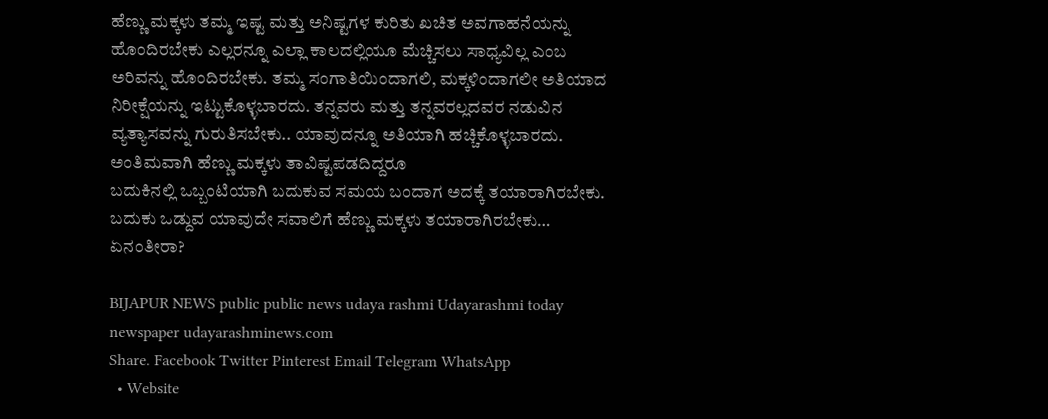ಹೆಣ್ಣು ಮಕ್ಕಳು ತಮ್ಮ ಇಷ್ಟ ಮತ್ತು ಅನಿಷ್ಟಗಳ ಕುರಿತು ಖಚಿತ ಅವಗಾಹನೆಯನ್ನು ಹೊಂದಿರಬೇಕು ಎಲ್ಲರನ್ನೂ ಎಲ್ಲಾ ಕಾಲದಲ್ಲಿಯೂ ಮೆಚ್ಚಿಸಲು ಸಾಧ್ಯವಿಲ್ಲ ಎಂಬ ಅರಿವನ್ನು ಹೊಂದಿರಬೇಕು. ತಮ್ಮ ಸಂಗಾತಿಯಿಂದಾಗಲಿ, ಮಕ್ಕಳಿಂದಾಗಲೀ ಅತಿಯಾದ ನಿರೀಕ್ಷೆಯನ್ನು ಇಟ್ಟುಕೊಳ್ಳಬಾರದು. ತನ್ನವರು ಮತ್ತು ತನ್ನವರಲ್ಲದವರ ನಡುವಿನ ವ್ಯತ್ಯಾಸವನ್ನು ಗುರುತಿಸಬೇಕು.. ಯಾವುದನ್ನೂ ಅತಿಯಾಗಿ ಹಚ್ಚಿಕೊಳ್ಳಬಾರದು.
ಅಂತಿಮವಾಗಿ ಹೆಣ್ಣು ಮಕ್ಕಳು ತಾವಿಷ್ಟಪಡದಿದ್ದರೂ
ಬದುಕಿನಲ್ಲಿ ಒಬ್ಬಂಟಿಯಾಗಿ ಬದುಕುವ ಸಮಯ ಬಂದಾಗ ಅದಕ್ಕೆ ತಯಾರಾಗಿರಬೇಕು.
ಬದುಕು ಒಡ್ದುವ ಯಾವುದೇ ಸವಾಲಿಗೆ ಹೆಣ್ಣು ಮಕ್ಕಳು ತಯಾರಾಗಿರಬೇಕು… ಏನಂತೀರಾ?

BIJAPUR NEWS public public news udaya rashmi Udayarashmi today newspaper udayarashminews.com
Share. Facebook Twitter Pinterest Email Telegram WhatsApp
  • Website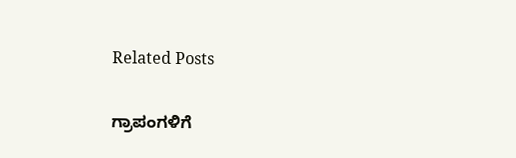Related Posts

ಗ್ರಾಪಂಗಳಿಗೆ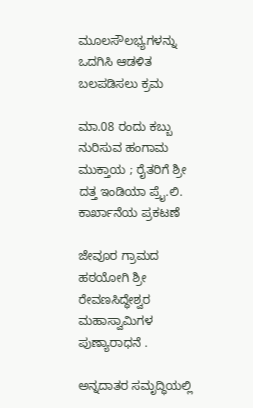ಮೂಲಸೌಲಭ್ಯಗಳನ್ನು ಒದಗಿಸಿ ಆಡಳಿತ ಬಲಪಡಿಸಲು ಕ್ರಮ

ಮಾ.08 ರಂದು ಕಬ್ಬು ನುರಿಸುವ ಹಂಗಾಮ ಮುಕ್ತಾಯ ; ರೈತರಿಗೆ ಶ್ರೀ ದತ್ತ ಇಂಡಿಯಾ ಪ್ರೈ.ಲಿ. ಕಾರ್ಖಾನೆಯ ಪ್ರಕಟಣೆ

ಜೇವೂರ ಗ್ರಾಮದ ಹಠಯೋಗಿ ಶ್ರೀ ರೇವಣಸಿದ್ಧೇಶ್ವರ ಮಹಾಸ್ವಾಮಿಗಳ ಪುಣ್ಯಾರಾಧನೆ .

ಅನ್ನದಾತರ ಸಮೃದ್ಧಿಯಲ್ಲಿ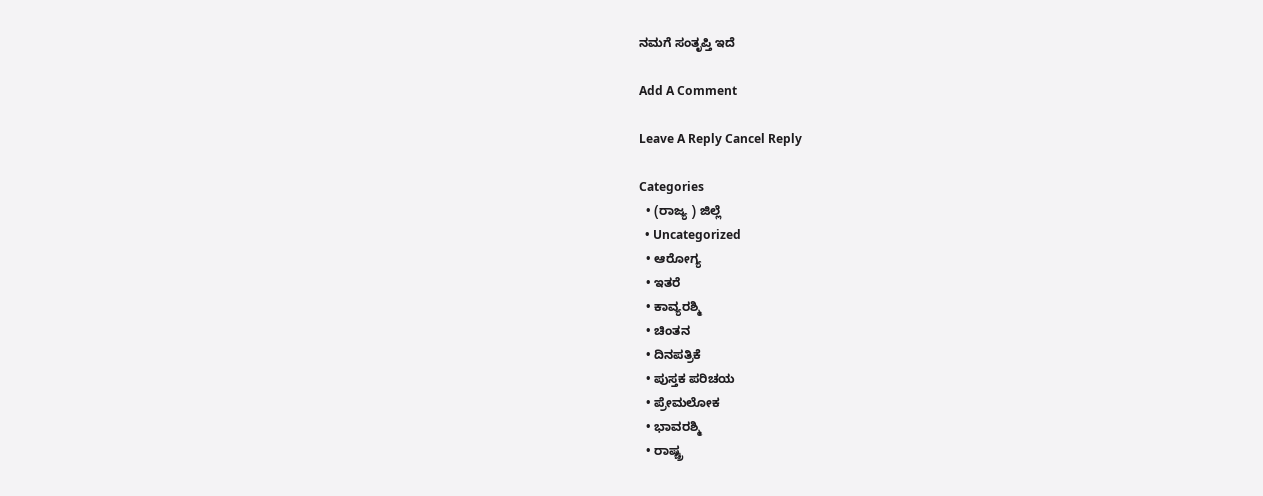ನಮಗೆ ಸಂತೃಪ್ತಿ ಇದೆ

Add A Comment

Leave A Reply Cancel Reply

Categories
  • (ರಾಜ್ಯ ) ಜಿಲ್ಲೆ
  • Uncategorized
  • ಆರೋಗ್ಯ
  • ಇತರೆ
  • ಕಾವ್ಯರಶ್ಮಿ
  • ಚಿಂತನ
  • ದಿನಪತ್ರಿಕೆ
  • ಪುಸ್ತಕ ಪರಿಚಯ
  • ಪ್ರೇಮಲೋಕ
  • ಭಾವರಶ್ಮಿ
  • ರಾಷ್ಚ್ರ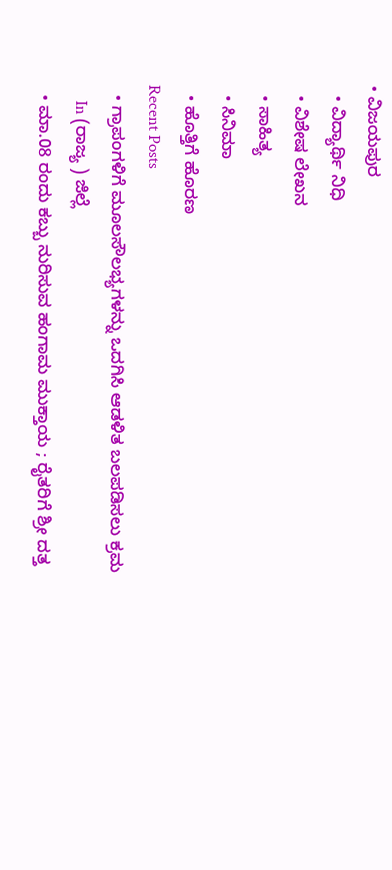• ವಿಜಯಪುರ
  • ವಿದ್ಯಾರ್ಥಿ ನಿಧಿ
  • ವಿಶೇಷ ಲೇಖನ
  • ಸಾಹಿತ್ಯ
  • ಸಿನಿಮಾ
  • ಹೊತ್ತಿಗೆ ಹೊರಣ
Recent Posts
  • ಗ್ರಾಪಂಗಳಿಗೆ ಮೂಲಸೌಲಭ್ಯಗಳನ್ನು ಒದಗಿಸಿ ಆಡಳಿತ ಬಲಪಡಿಸಲು ಕ್ರಮ
    In (ರಾಜ್ಯ ) ಜಿಲ್ಲೆ
  • ಮಾ.08 ರಂದು ಕಬ್ಬು ನುರಿಸುವ ಹಂಗಾಮ ಮುಕ್ತಾಯ ; ರೈತರಿಗೆ ಶ್ರೀ ದತ್ತ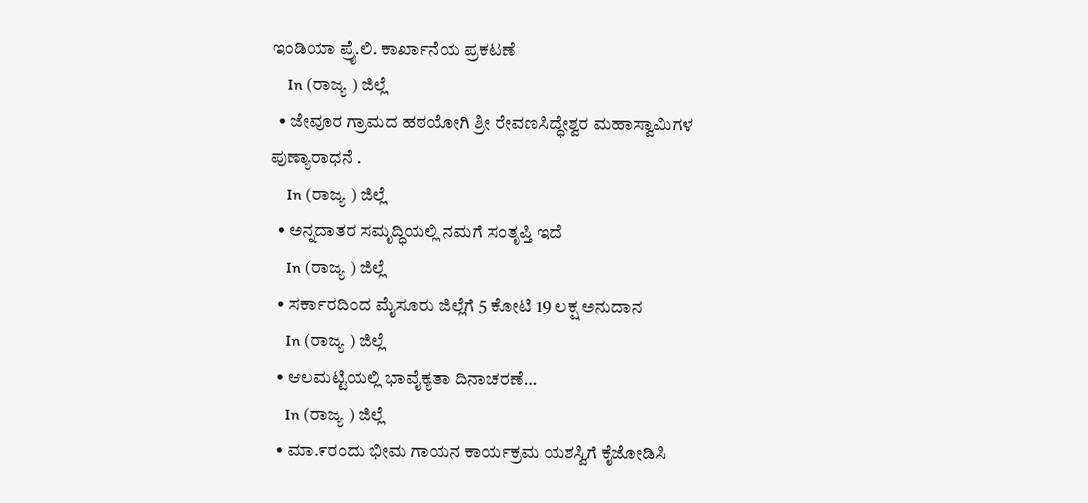ಇಂಡಿಯಾ ಪ್ರೈ.ಲಿ. ಕಾರ್ಖಾನೆಯ ಪ್ರಕಟಣೆ
    In (ರಾಜ್ಯ ) ಜಿಲ್ಲೆ
  • ಜೇವೂರ ಗ್ರಾಮದ ಹಠಯೋಗಿ ಶ್ರೀ ರೇವಣಸಿದ್ಧೇಶ್ವರ ಮಹಾಸ್ವಾಮಿಗಳ ಪುಣ್ಯಾರಾಧನೆ .
    In (ರಾಜ್ಯ ) ಜಿಲ್ಲೆ
  • ಅನ್ನದಾತರ ಸಮೃದ್ಧಿಯಲ್ಲಿ ನಮಗೆ ಸಂತೃಪ್ತಿ ಇದೆ
    In (ರಾಜ್ಯ ) ಜಿಲ್ಲೆ
  • ಸರ್ಕಾರದಿಂದ ಮೈಸೂರು ಜಿಲ್ಲೆಗೆ 5 ಕೋಟಿ 19 ಲಕ್ಷ ಅನುದಾನ
    In (ರಾಜ್ಯ ) ಜಿಲ್ಲೆ
  • ಆಲಮಟ್ಟಿಯಲ್ಲಿ ಭಾವೈಕ್ಯತಾ ದಿನಾಚರಣೆ…
    In (ರಾಜ್ಯ ) ಜಿಲ್ಲೆ
  • ಮಾ.೯ರಂದು ಭೀಮ ಗಾಯನ ಕಾರ್ಯಕ್ರಮ ಯಶಸ್ವಿಗೆ ಕೈಜೋಡಿಸಿ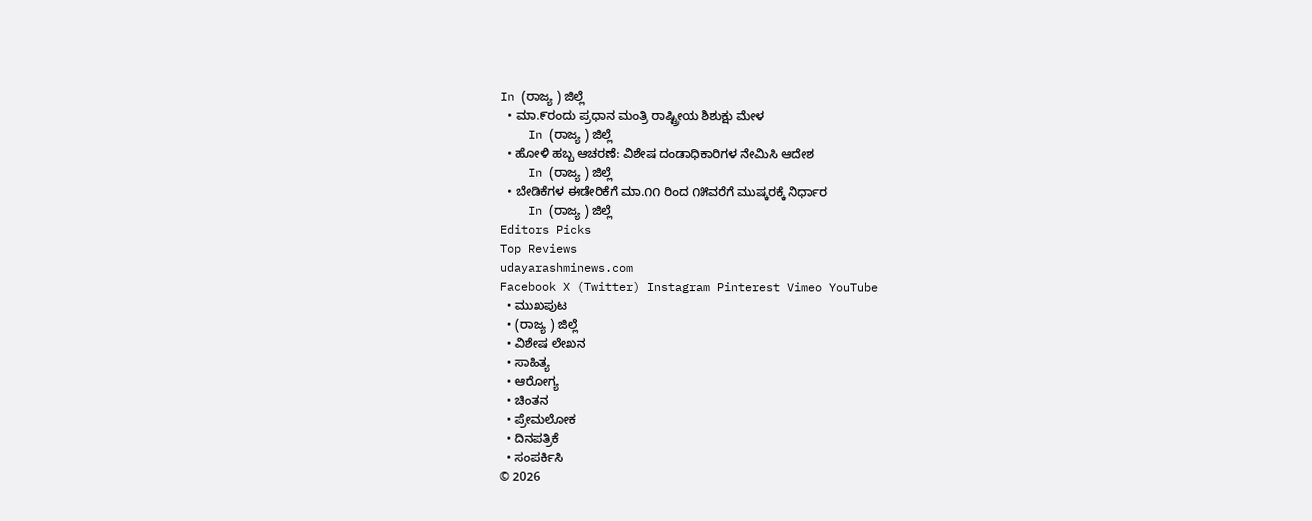In (ರಾಜ್ಯ ) ಜಿಲ್ಲೆ
  • ಮಾ.೯ರಂದು ಪ್ರಧಾನ ಮಂತ್ರಿ ರಾಷ್ಟ್ರೀಯ ಶಿಶುಕ್ಷು ಮೇಳ
    In (ರಾಜ್ಯ ) ಜಿಲ್ಲೆ
  • ಹೋಳಿ ಹಬ್ಬ ಆಚರಣೆ: ವಿಶೇಷ ದಂಡಾಧಿಕಾರಿಗಳ ನೇಮಿಸಿ ಆದೇಶ
    In (ರಾಜ್ಯ ) ಜಿಲ್ಲೆ
  • ಬೇಡಿಕೆಗಳ ಈಡೇರಿಕೆಗೆ ಮಾ.೧೧ ರಿಂದ ೧೫ವರೆಗೆ ಮುಷ್ಕರಕ್ಕೆ ನಿರ್ಧಾರ
    In (ರಾಜ್ಯ ) ಜಿಲ್ಲೆ
Editors Picks
Top Reviews
udayarashminews.com
Facebook X (Twitter) Instagram Pinterest Vimeo YouTube
  • ಮುಖಪುಟ
  • (ರಾಜ್ಯ ) ಜಿಲ್ಲೆ
  • ವಿಶೇಷ ಲೇಖನ
  • ಸಾಹಿತ್ಯ
  • ಆರೋಗ್ಯ
  • ಚಿಂತನ
  • ಪ್ರೇಮಲೋಕ
  • ದಿನಪತ್ರಿಕೆ
  • ಸಂಪರ್ಕಿಸಿ
© 2026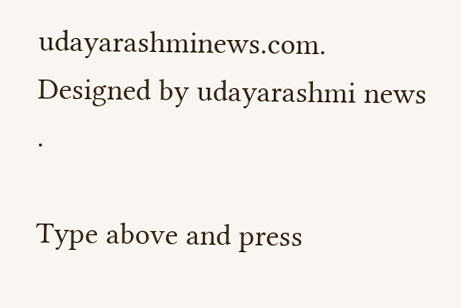udayarashminews.com. Designed by udayarashmi news .

Type above and press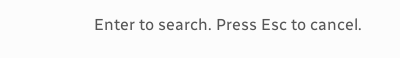Enter to search. Press Esc to cancel.